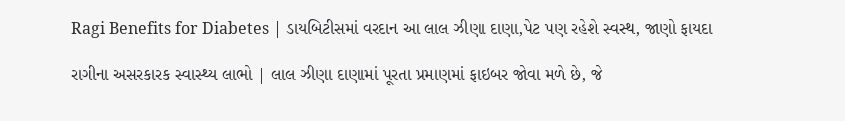Ragi Benefits for Diabetes | ડાયબિટીસમાં વરદાન આ લાલ ઝીણા દાણા,પેટ પણ રહેશે સ્વસ્થ, જાણો ફાયદા

રાગીના અસરકારક સ્વાસ્થ્ય લાભો | લાલ ઝીણા દાણામાં પૂરતા પ્રમાણમાં ફાઇબર જોવા મળે છે, જે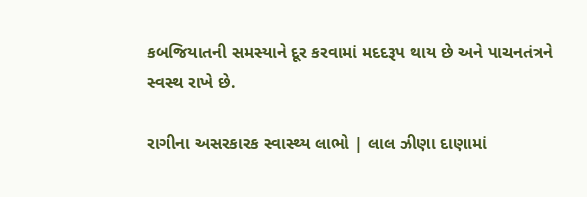કબજિયાતની સમસ્યાને દૂર કરવામાં મદદરૂપ થાય છે અને પાચનતંત્રને સ્વસ્થ રાખે છે.

રાગીના અસરકારક સ્વાસ્થ્ય લાભો | લાલ ઝીણા દાણામાં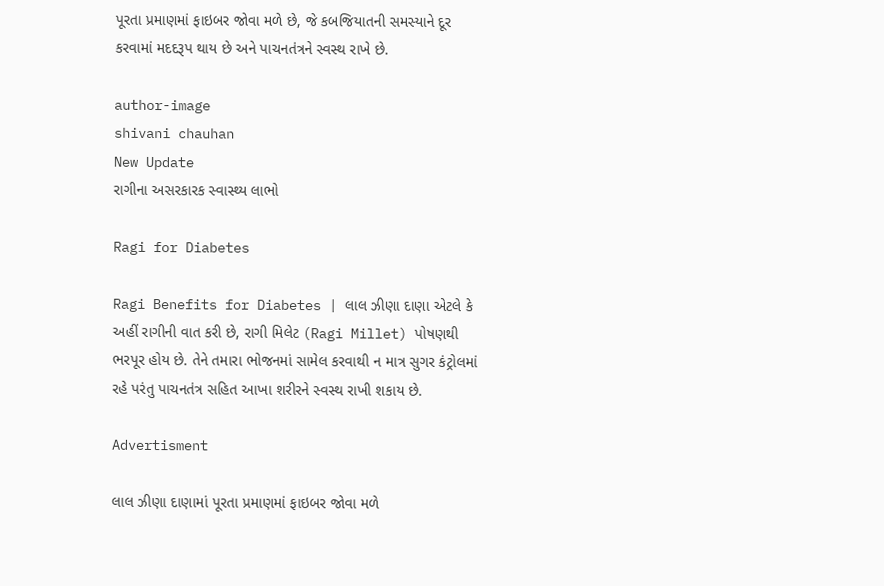પૂરતા પ્રમાણમાં ફાઇબર જોવા મળે છે, જે કબજિયાતની સમસ્યાને દૂર કરવામાં મદદરૂપ થાય છે અને પાચનતંત્રને સ્વસ્થ રાખે છે.

author-image
shivani chauhan
New Update
રાગીના અસરકારક સ્વાસ્થ્ય લાભો

Ragi for Diabetes

Ragi Benefits for Diabetes | લાલ ઝીણા દાણા એટલે કે અહીં રાગીની વાત કરી છે, રાગી મિલેટ (Ragi Millet) પોષણથી ભરપૂર હોય છે. તેને તમારા ભોજનમાં સામેલ કરવાથી ન માત્ર સુગર કંટ્રોલમાં રહે પરંતુ પાચનતંત્ર સહિત આખા શરીરને સ્વસ્થ રાખી શકાય છે.

Advertisment

લાલ ઝીણા દાણામાં પૂરતા પ્રમાણમાં ફાઇબર જોવા મળે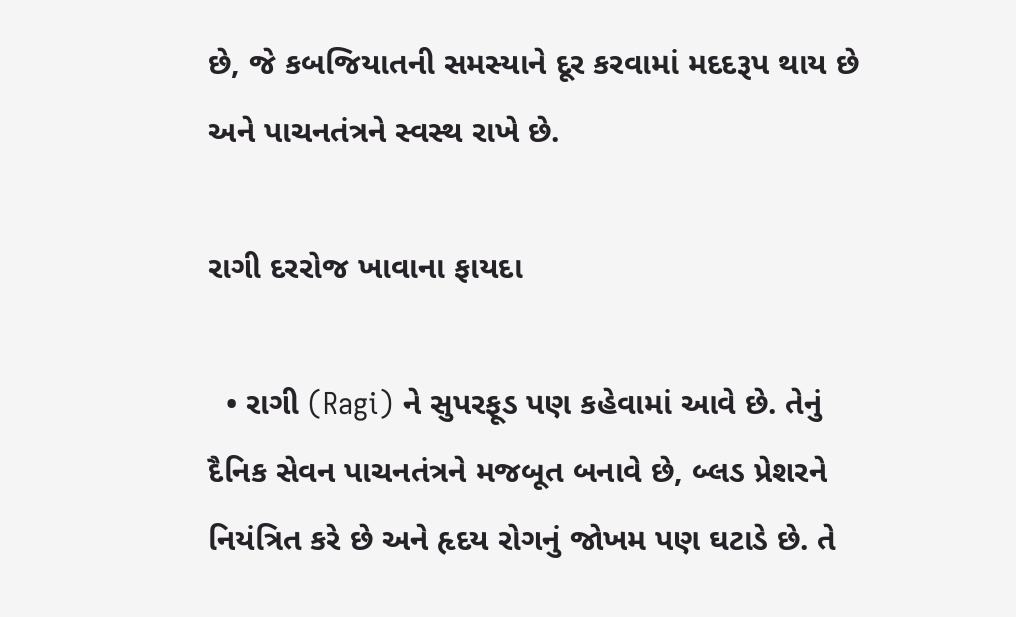છે, જે કબજિયાતની સમસ્યાને દૂર કરવામાં મદદરૂપ થાય છે અને પાચનતંત્રને સ્વસ્થ રાખે છે.

રાગી દરરોજ ખાવાના ફાયદા

  • રાગી (Ragi) ને સુપરફૂડ પણ કહેવામાં આવે છે. તેનું દૈનિક સેવન પાચનતંત્રને મજબૂત બનાવે છે, બ્લડ પ્રેશરને નિયંત્રિત કરે છે અને હૃદય રોગનું જોખમ પણ ઘટાડે છે. તે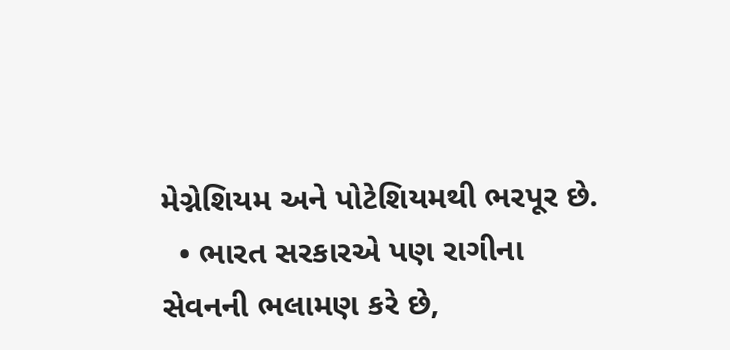મેગ્નેશિયમ અને પોટેશિયમથી ભરપૂર છે.
  • ભારત સરકારએ પણ રાગીના સેવનની ભલામણ કરે છે,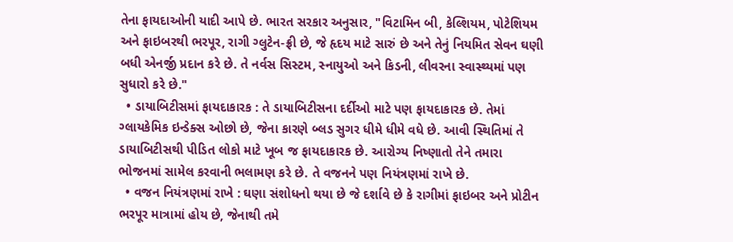તેના ફાયદાઓની યાદી આપે છે. ભારત સરકાર અનુસાર, "વિટામિન બી, કેલ્શિયમ, પોટેશિયમ અને ફાઇબરથી ભરપૂર, રાગી ગ્લુટેન-ફ્રી છે, જે હૃદય માટે સારું છે અને તેનું નિયમિત સેવન ઘણી બધી એનર્જી પ્રદાન કરે છે. તે નર્વસ સિસ્ટમ, સ્નાયુઓ અને કિડની, લીવરના સ્વાસ્થ્યમાં પણ સુધારો કરે છે."
  • ડાયાબિટીસમાં ફાયદાકારક : તે ડાયાબિટીસના દર્દીઓ માટે પણ ફાયદાકારક છે. તેમાં ગ્લાયકેમિક ઇન્ડેક્સ ઓછો છે, જેના કારણે બ્લડ સુગર ધીમે ધીમે વધે છે. આવી સ્થિતિમાં તે ડાયાબિટીસથી પીડિત લોકો માટે ખૂબ જ ફાયદાકારક છે. આરોગ્ય નિષ્ણાતો તેને તમારા ભોજનમાં સામેલ કરવાની ભલામણ કરે છે. તે વજનને પણ નિયંત્રણમાં રાખે છે.
  • વજન નિયંત્રણમાં રાખે : ઘણા સંશોધનો થયા છે જે દર્શાવે છે કે રાગીમાં ફાઇબર અને પ્રોટીન ભરપૂર માત્રામાં હોય છે, જેનાથી તમે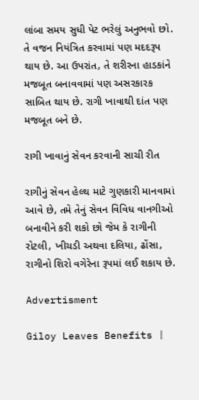લાંબા સમય સુધી પેટ ભરેલું અનુભવો છો. તે વજન નિયંત્રિત કરવામાં પણ મદદરૂપ થાય છે. આ ઉપરાંત, તે શરીરના હાડકાંને મજબૂત બનાવવામાં પણ અસરકારક સાબિત થાય છે. રાગી ખાવાથી દાંત પણ મજબૂત બને છે.

રાગી ખાવાનું સેવન કરવાની સાચી રીત

રાગીનું સેવન હેલ્થ માટે ગુણકારી માનવામાં આવે છે, તમે તેનું સેવન વિવિધ વાનગીઓ બનાવીને કરી શકો છો જેમ કે રાગીની રોટલી, ખીચડી અથવા દલિયા, ઢોંસા, રાગીનો શિરો વગેરેના રૂપમાં લઈ શકાય છે.

Advertisment

Giloy Leaves Benefits |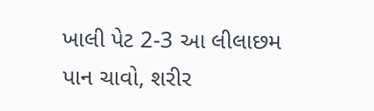ખાલી પેટ 2-3 આ લીલાછમ પાન ચાવો, શરીર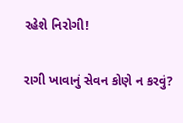રહેશે નિરોગી!

રાગી ખાવાનું સેવન કોણે ન કરવું?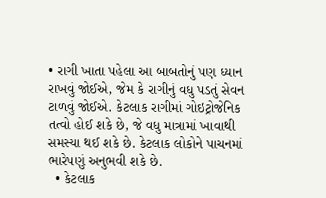• રાગી ખાતા પહેલા આ બાબતોનું પણ ધ્યાન રાખવું જોઈએ, જેમ કે રાગીનું વધુ પડતું સેવન ટાળવું જોઈએ. કેટલાક રાગીમાં ગોઇટ્રોજેનિક તત્વો હોઈ શકે છે, જે વધુ માત્રામાં ખાવાથી સમસ્યા થઈ શકે છે. કેટલાક લોકોને પાચનમાં ભારેપણું અનુભવી શકે છે.
  • કેટલાક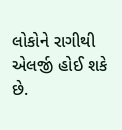લોકોને રાગીથી એલર્જી હોઈ શકે છે.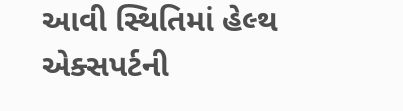આવી સ્થિતિમાં હેલ્થ એક્સપર્ટની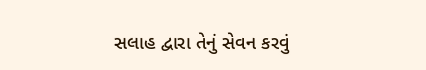સલાહ દ્વારા તેનું સેવન કરવું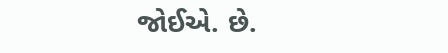જોઈએ. છે.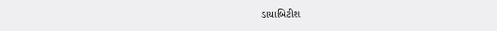ડાયાબિટીશ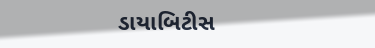ડાયાબિટીસ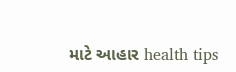માટે આહાર health tips